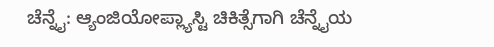ಚೆನ್ನೈ: ಆ್ಯಂಜಿಯೋಪ್ಲ್ಯಾಸ್ಟಿ ಚಿಕಿತ್ಸೆಗಾಗಿ ಚೆನ್ನೈಯ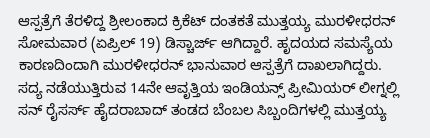ಆಸ್ಪತ್ರೆಗೆ ತೆರಳಿದ್ದ ಶ್ರೀಲಂಕಾದ ಕ್ರಿಕೆಟ್ ದಂತಕತೆ ಮುತ್ತಯ್ಯ ಮುರಳೀಧರನ್ ಸೋಮವಾರ (ಏಪ್ರಿಲ್ 19) ಡಿಸ್ಚಾರ್ಜ್ ಆಗಿದ್ದಾರೆ. ಹೃದಯದ ಸಮಸ್ಯೆಯ ಕಾರಣದಿಂದಾಗಿ ಮುರಳೀಧರನ್ ಭಾನುವಾರ ಆಸ್ಪತ್ರೆಗೆ ದಾಖಲಾಗಿದ್ದರು.
ಸದ್ಯ ನಡೆಯುತ್ತಿರುವ 14ನೇ ಆವೃತ್ತಿಯ ಇಂಡಿಯನ್ಸ್ ಪ್ರೀಮಿಯರ್ ಲೀಗ್ನಲ್ಲಿ ಸನ್ ರೈಸರ್ಸ್ ಹೈದರಾಬಾದ್ ತಂಡದ ಬೆಂಬಲ ಸಿಬ್ಬಂದಿಗಳಲ್ಲಿ ಮುತ್ತಯ್ಯ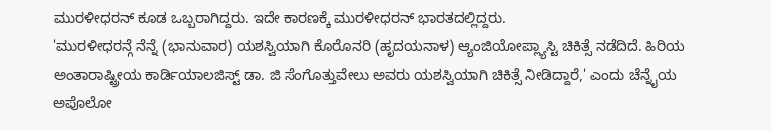ಮುರಳೀಧರನ್ ಕೂಡ ಒಬ್ಬರಾಗಿದ್ದರು. ಇದೇ ಕಾರಣಕ್ಕೆ ಮುರಳೀಧರನ್ ಭಾರತದಲ್ಲಿದ್ದರು.
'ಮುರಳೀಧರನ್ಗೆ ನೆನ್ನೆ (ಭಾನುವಾರ) ಯಶಸ್ವಿಯಾಗಿ ಕೊರೊನರಿ (ಹೃದಯನಾಳ) ಆ್ಯಂಜಿಯೋಪ್ಲ್ಯಾಸ್ಟಿ ಚಿಕಿತ್ಸೆ ನಡೆದಿದೆ. ಹಿರಿಯ ಅಂತಾರಾಷ್ಟ್ರೀಯ ಕಾರ್ಡಿಯಾಲಜಿಸ್ಟ್ ಡಾ. ಜಿ ಸೆಂಗೊತ್ತುವೇಲು ಅವರು ಯಶಸ್ವಿಯಾಗಿ ಚಿಕಿತ್ಸೆ ನೀಡಿದ್ದಾರೆ,' ಎಂದು ಚೆನ್ನೈಯ ಅಪೊಲೋ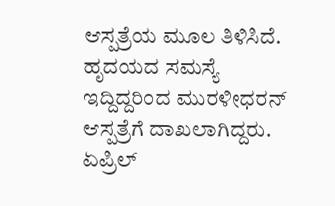ಆಸ್ಪತ್ರೆಯ ಮೂಲ ತಿಳಿಸಿದೆ.
ಹೃದಯದ ಸಮಸ್ಯೆ ಇದ್ದಿದ್ದರಿಂದ ಮುರಳೀಧರನ್ ಆಸ್ಪತ್ರೆಗೆ ದಾಖಲಾಗಿದ್ದರು. ಏಪ್ರಿಲ್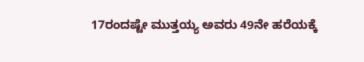17ರಂದಷ್ಟೇ ಮುತ್ತಯ್ಯ ಅವರು 49ನೇ ಹರೆಯಕ್ಕೆ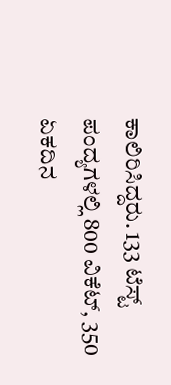ಕಾಲಿರಿಸಿದ್ದರು. 133 ಟೆಸ್ಟ್ ಪಂದ್ಯಗಳಲ್ಲಿ 800 ವಿಕೆಟ್, 350 ಏಕದಿನ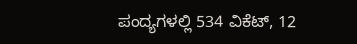ಪಂದ್ಯಗಳಲ್ಲಿ 534 ವಿಕೆಟ್, 12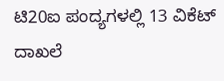ಟಿ20ಐ ಪಂದ್ಯಗಳಲ್ಲಿ 13 ವಿಕೆಟ್ ದಾಖಲೆ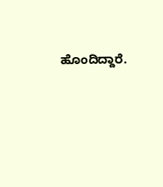ಹೊಂದಿದ್ದಾರೆ.